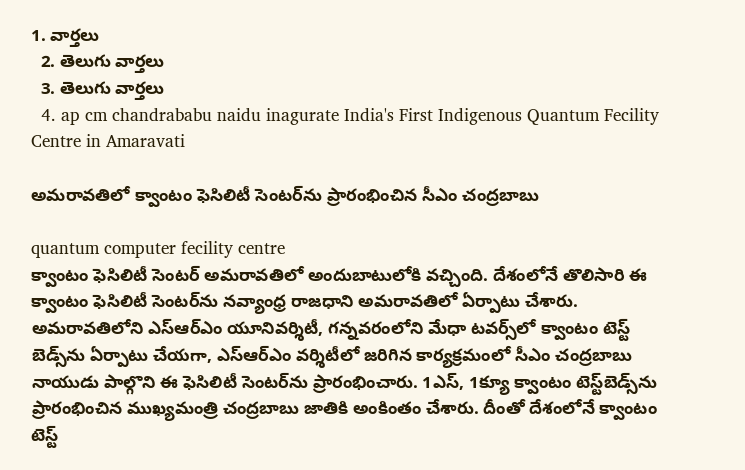1. వార్తలు
  2. తెలుగు వార్తలు
  3. తెలుగు వార్తలు
  4. ap cm chandrababu naidu inagurate India's First Indigenous Quantum Fecility Centre in Amaravati

అమరావతిలో క్వాంటం ఫెసిలిటీ సెంటర్‌ను ప్రారంభించిన సీఎం చంద్రబాబు

quantum computer fecility centre
క్వాంటం ఫెసిలిటీ సెంటర్ అమరావతిలో అందుబాటులోకి వచ్చింది. దేశంలోనే తొలిసారి ఈ క్వాంటం ఫెసిలిటీ సెంటర్‌ను నవ్యాంధ్ర రాజధాని అమరావతిలో ఏర్పాటు చేశారు. అమరావతిలోని ఎస్ఆర్ఎం యూనివర్శిటీ, గన్నవరంలోని మేధా టవర్స్‌లో క్వాంటం టెస్ట్ బెడ్స్‌ను ఏర్పాటు చేయగా, ఎస్ఆర్ఎం వర్శిటీలో జరిగిన కార్యక్రమంలో సీఎం చంద్రబాబు నాయుడు పాల్గొని ఈ ఫెసిలిటీ సెంటర్‌ను ప్రారంభించారు. 1ఎస్, 1క్యూ క్వాంటం టెస్ట్‌బెడ్స్‌ను ప్రారంభించిన ముఖ్యమంత్రి చంద్రబాబు జాతికి అంకింతం చేశారు. దీంతో దేశంలోనే క్వాంటం టెస్ట్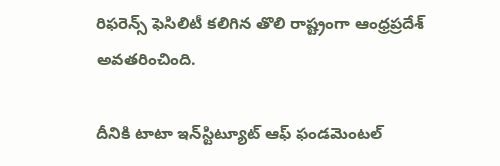రిఫరెన్స్ ఫెసిలిటీ కలిగిన తొలి రాష్ట్రంగా ఆంధ్రప్రదేశ్ అవతరించింది.

దీనికి టాటా ఇన్‌స్టిట్యూట్‌ ఆఫ్‌ ఫండమెంటల్‌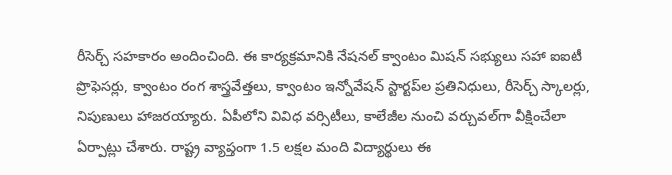రీసెర్చ్‌ సహకారం అందించింది. ఈ కార్యక్రమానికి నేషనల్‌ క్వాంటం మిషన్‌ సభ్యులు సహా ఐఐటీ ప్రొఫెసర్లు, క్వాంటం రంగ శాస్త్రవేత్తలు, క్వాంటం ఇన్నోవేషన్‌ స్టార్టప్‌ల ప్రతినిధులు, రీసెర్చ్‌ స్కాలర్లు, నిపుణులు హాజరయ్యారు. ఏపీలోని వివిధ వర్సిటీలు, కాలేజీల నుంచి వర్చువల్‌గా వీక్షించేలా ఏర్పాట్లు చేశారు. రాష్ట్ర వ్యాప్తంగా 1.5 లక్షల మంది విద్యార్థులు ఈ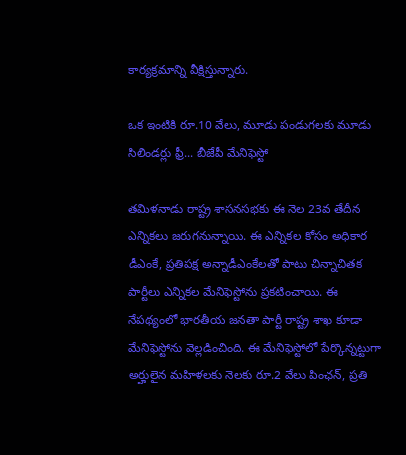కార్యక్రమాన్ని వీక్షిస్తున్నారు.

ఒక ఇంటికి రూ.10 వేలు, మూడు పండుగలకు మూడు సిలిండర్లు ఫ్రీ... బీజేపీ మేనిఫెస్టో

తమిళనాడు రాష్ట్ర శాసనసభకు ఈ నెల 23వ తేదీన ఎన్నికలు జరుగనున్నాయి. ఈ ఎన్నికల కోసం అధికార డీఎంకే, ప్రతిపక్ష అన్నాడీఎంకేలతో పాటు చిన్నాచితక పార్టీలు ఎన్నికల మేనిఫెస్టోను ప్రకటించాయి. ఈ నేపథ్యంలో భారతీయ జనతా పార్టీ రాష్ట్ర శాఖ కూడా మేనిఫెస్టోను వెల్లడించింది. ఈ మేనిఫెస్టోలో పేర్కొన్నట్టుగా అర్హులైన మహిళలకు నెలకు రూ.2 వేలు పింఛన్, ప్రతి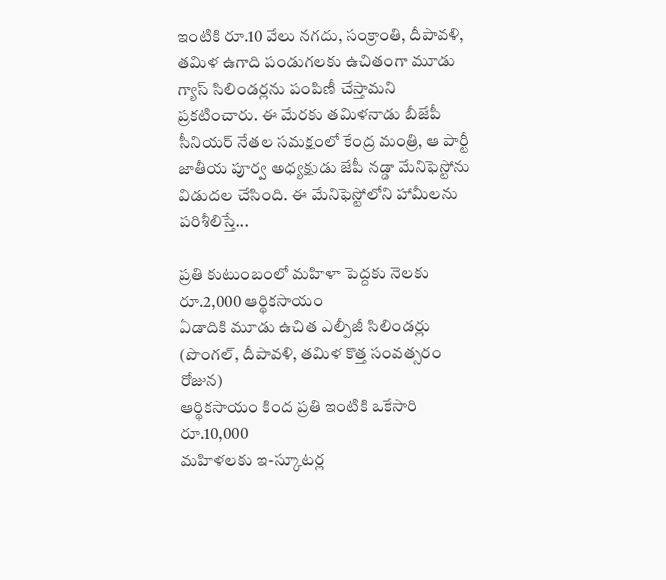ఇంటికి రూ.10 వేలు నగదు, సంక్రాంతి, దీపావళి, తమిళ ఉగాది పండుగలకు ఉచితంగా మూడు గ్యాస్ సిలిండర్లను పంపిణీ చేస్తామని ప్రకటించారు. ఈ మేరకు తమిళనాడు బీజేపీ సీనియర్ నేతల సమక్షంలో కేంద్ర మంత్రి, ఆ పార్టీ జాతీయ పూర్వ అధ్యక్షుడు జేపీ నడ్డా మేనిఫెస్టోను విడుదల చేసింది. ఈ మేనిఫెస్టోలోని హామీలను పరిశీలిస్తే...

ప్రతి కుటుంబంలో మహిళా పెద్దకు నెలకు రూ.2,000 ఆర్థికసాయం
ఏడాదికి మూడు ఉచిత ఎల్పీజీ సిలిండర్లు (పొంగల్‌, దీపావళి, తమిళ కొత్త సంవత్సరం రోజున)
ఆర్థికసాయం కింద ప్రతి ఇంటికి ఒకేసారి రూ.10,000
మహిళలకు ఇ-స్కూటర్ల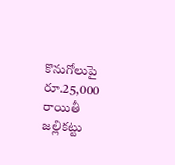కొనుగోలుపై రూ.25,000 రాయితీ
జల్లికట్టు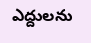ఎద్దులను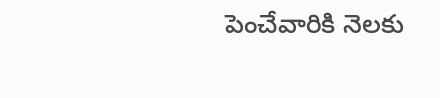పెంచేవారికి నెలకు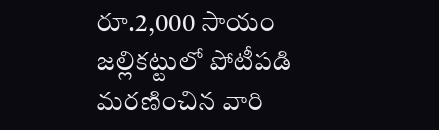రూ.2,000 సాయం
జల్లికట్టులో పోటీపడి మరణించిన వారి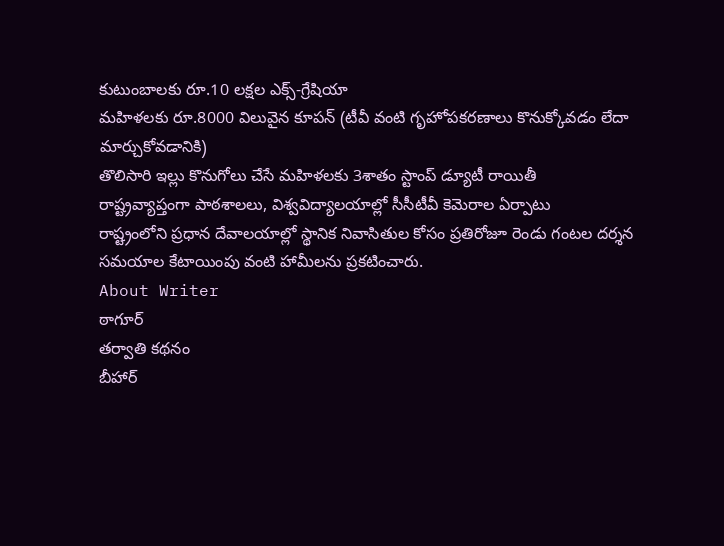కుటుంబాలకు రూ.10 లక్షల ఎక్స్-గ్రేషియా
మహిళలకు రూ.8000 విలువైన కూపన్‌ (టీవీ వంటి గృహోపకరణాలు కొనుక్కోవడం లేదా మార్చుకోవడానికి)
తొలిసారి ఇల్లు కొనుగోలు చేసే మహిళలకు 3శాతం స్టాంప్ డ్యూటీ రాయితీ
రాష్ట్రవ్యాప్తంగా పాఠశాలలు, విశ్వవిద్యాలయాల్లో సీసీటీవీ కెమెరాల ఏర్పాటు
రాష్ట్రంలోని ప్రధాన దేవాలయాల్లో స్థానిక నివాసితుల కోసం ప్రతిరోజూ రెండు గంటల దర్శన సమయాల కేటాయింపు వంటి హామీలను ప్రకటించారు.
About Writer
ఠాగూర్
తర్వాతి కథనం
బీహార్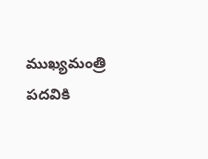ముఖ్యమంత్రి పదవికి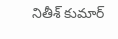నితీశ్ కుమార్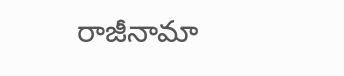రాజీనామా